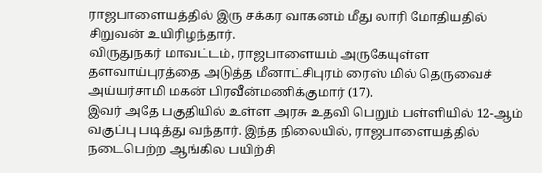ராஜபாளையத்தில் இரு சக்கர வாகனம் மீது லாரி மோதியதில் சிறுவன் உயிரிழந்தார்.
விருதுநகர் மாவட்டம், ராஜபாளையம் அருகேயுள்ள தளவாய்புரத்தை அடுத்த மீனாட்சிபுரம் ரைஸ் மில் தெருவைச் அய்யர்சாமி மகன் பிரவீன்மணிக்குமார் (17).
இவர் அதே பகுதியில் உள்ள அரசு உதவி பெறும் பள்ளியில் 12-ஆம் வகுப்பு படித்து வந்தார். இந்த நிலையில், ராஜபாளையத்தில் நடைபெற்ற ஆங்கில பயிற்சி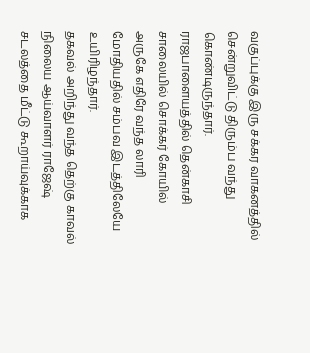வகுப்புக்கு இரு சக்கர வாகனத்தில் சென்றுவிட்டு திரும்ப வந்து கொண்டிருந்தார்.
ராஜபாளையத்தில் தென்காசி சாலையில் சொக்கர் கோயில் அருகே எதிரே வந்த லாரி மோதியதில் சம்பவ இடத்திலேயே உயிரிழந்தார்.
தகவல் அறிந்து வந்த தெற்கு காவல் நிலைய ஆய்வாளர் ராஜேஷ் சடலத்தை மீட்டு கூறாய்வுக்காக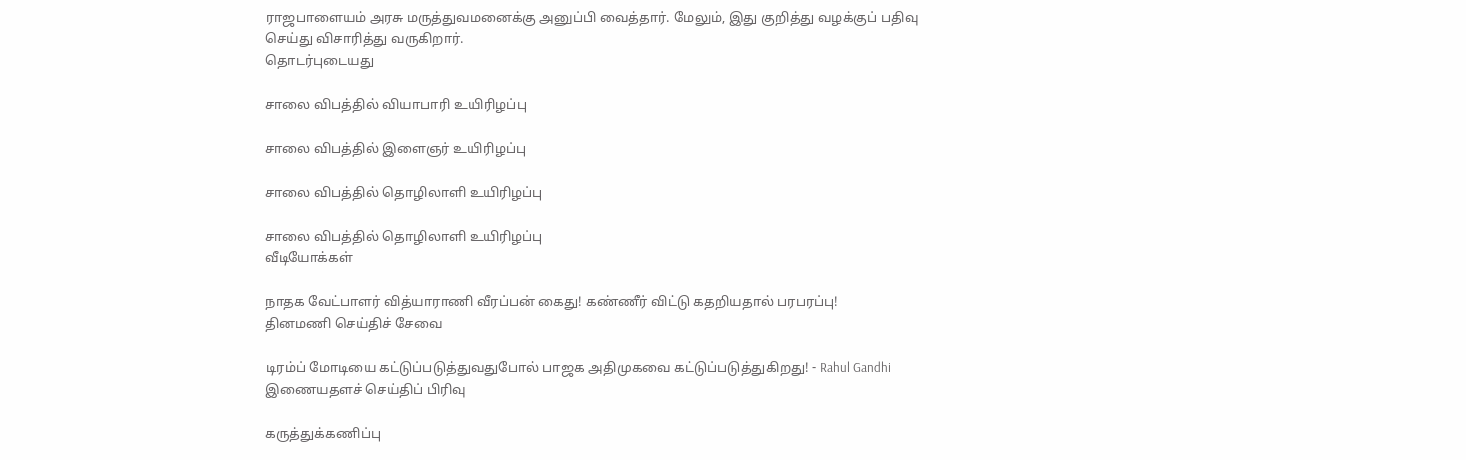ராஜபாளையம் அரசு மருத்துவமனைக்கு அனுப்பி வைத்தார். மேலும், இது குறித்து வழக்குப் பதிவு செய்து விசாரித்து வருகிறார்.
தொடர்புடையது

சாலை விபத்தில் வியாபாரி உயிரிழப்பு

சாலை விபத்தில் இளைஞர் உயிரிழப்பு

சாலை விபத்தில் தொழிலாளி உயிரிழப்பு

சாலை விபத்தில் தொழிலாளி உயிரிழப்பு
வீடியோக்கள்

நாதக வேட்பாளர் வித்யாராணி வீரப்பன் கைது! கண்ணீர் விட்டு கதறியதால் பரபரப்பு!
தினமணி செய்திச் சேவை

டிரம்ப் மோடியை கட்டுப்படுத்துவதுபோல் பாஜக அதிமுகவை கட்டுப்படுத்துகிறது! - Rahul Gandhi
இணையதளச் செய்திப் பிரிவு

கருத்துக்கணிப்பு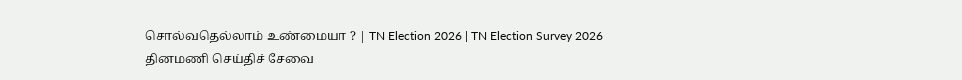சொல்வதெல்லாம் உண்மையா ? | TN Election 2026 | TN Election Survey 2026
தினமணி செய்திச் சேவை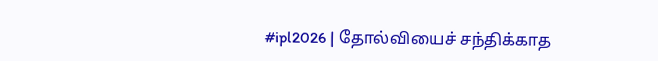#ipl2026 | தோல்வியைச் சந்திக்காத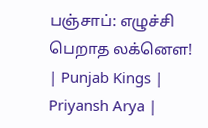பஞ்சாப்: எழுச்சி பெறாத லக்னௌ! | Punjab Kings | Priyansh Arya |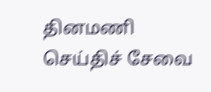தினமணி செய்திச் சேவை